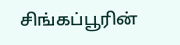சிங்கப்பூரின்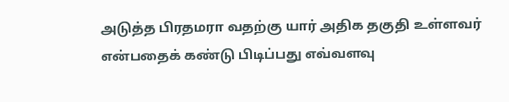அடுத்த பிரதமரா வதற்கு யார் அதிக தகுதி உள்ளவர் என்பதைக் கண்டு பிடிப்பது எவ்வளவு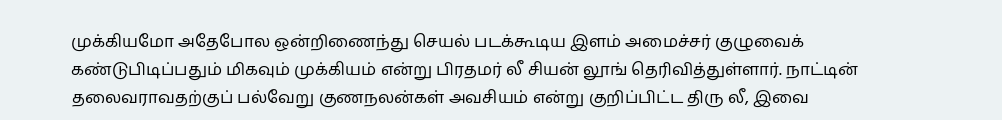முக்கியமோ அதேபோல ஒன்றிணைந்து செயல் படக்கூடிய இளம் அமைச்சர் குழுவைக் கண்டுபிடிப்பதும் மிகவும் முக்கியம் என்று பிரதமர் லீ சியன் லூங் தெரிவித்துள்ளார். நாட்டின் தலைவராவதற்குப் பல்வேறு குணநலன்கள் அவசியம் என்று குறிப்பிட்ட திரு லீ, இவை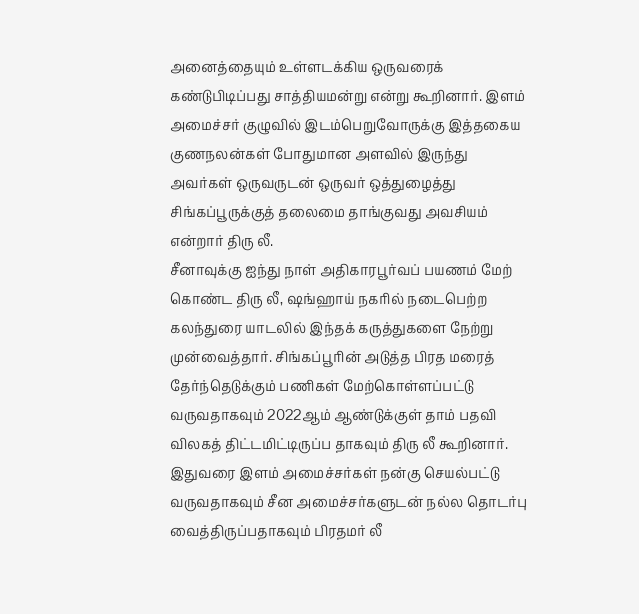அனைத்தையும் உள்ளடக்கிய ஒருவரைக் கண்டுபிடிப்பது சாத்தியமன்று என்று கூறினார். இளம் அமைச்சர் குழுவில் இடம்பெறுவோருக்கு இத்தகைய குணநலன்கள் போதுமான அளவில் இருந்து அவர்கள் ஒருவருடன் ஒருவர் ஒத்துழைத்து சிங்கப்பூருக்குத் தலைமை தாங்குவது அவசியம் என்றார் திரு லீ.
சீனாவுக்கு ஐந்து நாள் அதிகாரபூர்வப் பயணம் மேற் கொண்ட திரு லீ, ஷங்ஹாய் நகரில் நடைபெற்ற கலந்துரை யாடலில் இந்தக் கருத்துகளை நேற்று முன்வைத்தார். சிங்கப்பூரின் அடுத்த பிரத மரைத் தேர்ந்தெடுக்கும் பணிகள் மேற்கொள்ளப்பட்டு வருவதாகவும் 2022ஆம் ஆண்டுக்குள் தாம் பதவி விலகத் திட்டமிட்டிருப்ப தாகவும் திரு லீ கூறினார். இதுவரை இளம் அமைச்சர்கள் நன்கு செயல்பட்டு வருவதாகவும் சீன அமைச்சர்களுடன் நல்ல தொடர்பு வைத்திருப்பதாகவும் பிரதமர் லீ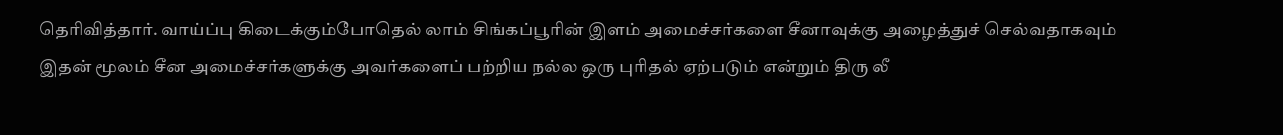தெரிவித்தார். வாய்ப்பு கிடைக்கும்போதெல் லாம் சிங்கப்பூரின் இளம் அமைச்சர்களை சீனாவுக்கு அழைத்துச் செல்வதாகவும் இதன் மூலம் சீன அமைச்சர்களுக்கு அவர்களைப் பற்றிய நல்ல ஒரு புரிதல் ஏற்படும் என்றும் திரு லீ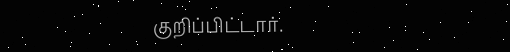குறிப்பிட்டார்.